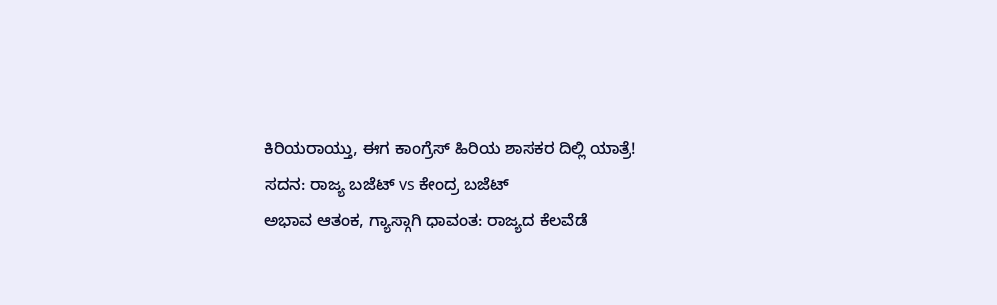ಕಿರಿಯರಾಯ್ತು, ಈಗ ಕಾಂಗ್ರೆಸ್ ಹಿರಿಯ ಶಾಸಕರ ದಿಲ್ಲಿ ಯಾತ್ರೆ!
ಸದನ: ರಾಜ್ಯ ಬಜೆಟ್ vs ಕೇಂದ್ರ ಬಜೆಟ್
ಅಭಾವ ಆತಂಕ, ಗ್ಯಾಸ್ಗಾಗಿ ಧಾವಂತ: ರಾಜ್ಯದ ಕೆಲವೆಡೆ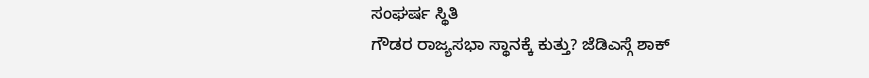ಸಂಘರ್ಷ ಸ್ಥಿತಿ
ಗೌಡರ ರಾಜ್ಯಸಭಾ ಸ್ಥಾನಕ್ಕೆ ಕುತ್ತು? ಜೆಡಿಎಸ್ಗೆ ಶಾಕ್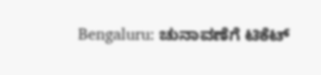Bengaluru: ಚುನಾವಣೆಗೆ ಟಿಕೆಟ್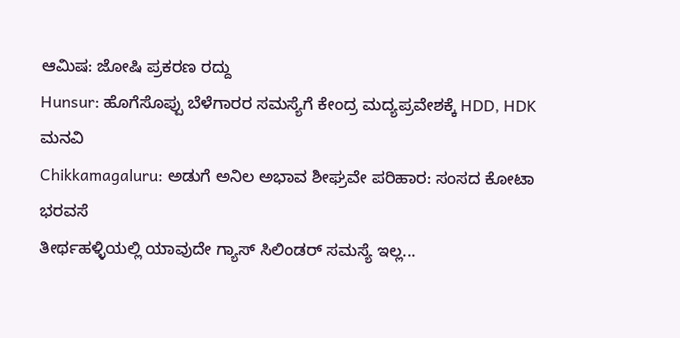ಆಮಿಷ: ಜೋಷಿ ಪ್ರಕರಣ ರದ್ದು
Hunsur: ಹೊಗೆಸೊಪ್ಪು ಬೆಳೆಗಾರರ ಸಮಸ್ಯೆಗೆ ಕೇಂದ್ರ ಮದ್ಯಪ್ರವೇಶಕ್ಕೆ HDD, HDK ಮನವಿ
Chikkamagaluru: ಅಡುಗೆ ಅನಿಲ ಅಭಾವ ಶೀಘ್ರವೇ ಪರಿಹಾರ: ಸಂಸದ ಕೋಟಾ ಭರವಸೆ
ತೀರ್ಥಹಳ್ಳಿಯಲ್ಲಿ ಯಾವುದೇ ಗ್ಯಾಸ್ ಸಿಲಿಂಡರ್ ಸಮಸ್ಯೆ ಇಲ್ಲ...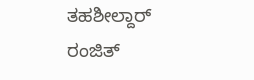ತಹಶೀಲ್ದಾರ್ ರಂಜಿತ್